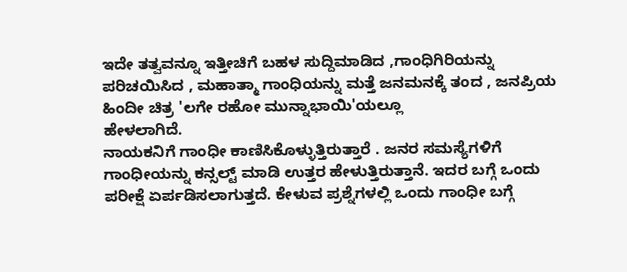ಇದೇ ತತ್ವವನ್ನೂ ಇತ್ತೀಚಿಗೆ ಬಹಳ ಸುದ್ದಿಮಾಡಿದ ,ಗಾಂಧಿಗಿರಿಯನ್ನು ಪರಿಚಯಿಸಿದ , ಮಹಾತ್ಮಾ ಗಾಂಧಿಯನ್ನು ಮತ್ತೆ ಜನಮನಕ್ಕೆ ತಂದ , ಜನಪ್ರಿಯ ಹಿಂದೀ ಚಿತ್ರ 'ಲಗೇ ರಹೋ ಮುನ್ನಾಭಾಯಿ'ಯಲ್ಲೂ
ಹೇಳಲಾಗಿದೆ.
ನಾಯಕನಿಗೆ ಗಾಂಧೀ ಕಾಣಿಸಿಕೊಳ್ಳುತ್ತಿರುತ್ತಾರೆ . ಜನರ ಸಮಸ್ಯೆಗಳಿಗೆ ಗಾಂಧೀಯನ್ನು ಕನ್ಸಲ್ಟ್ ಮಾಡಿ ಉತ್ತರ ಹೇಳುತ್ತಿರುತ್ತಾನೆ. ಇದರ ಬಗ್ಗೆ ಒಂದು ಪರೀಕ್ಷೆ ಏರ್ಪಡಿಸಲಾಗುತ್ತದೆ. ಕೇಳುವ ಪ್ರಶ್ನೆಗಳಲ್ಲಿ ಒಂದು ಗಾಂಧೀ ಬಗ್ಗೆ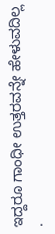ಇದ್ದರೂ ಗಾಂಧೀ ಉತ್ತರವನ್ನೇ ಹೇಳುವದಿಲ್ಲ .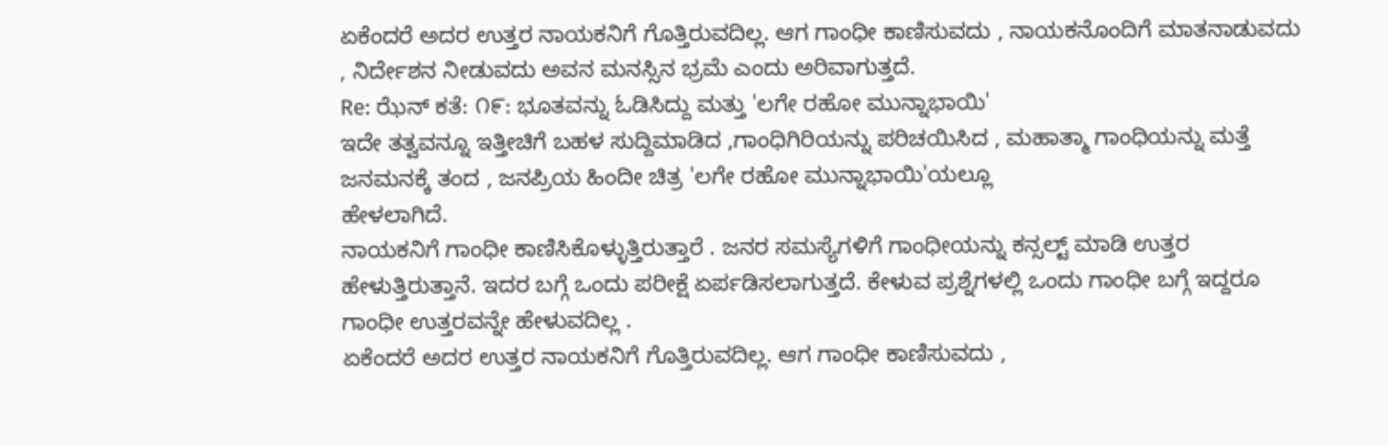ಏಕೆಂದರೆ ಅದರ ಉತ್ತರ ನಾಯಕನಿಗೆ ಗೊತ್ತಿರುವದಿಲ್ಲ. ಆಗ ಗಾಂಧೀ ಕಾಣಿಸುವದು , ನಾಯಕನೊಂದಿಗೆ ಮಾತನಾಡುವದು , ನಿರ್ದೇಶನ ನೀಡುವದು ಅವನ ಮನಸ್ಸಿನ ಭ್ರಮೆ ಎಂದು ಅರಿವಾಗುತ್ತದೆ.
Re: ಝೆನ್ ಕತೆ: ೧೯: ಭೂತವನ್ನು ಓಡಿಸಿದ್ದು ಮತ್ತು 'ಲಗೇ ರಹೋ ಮುನ್ನಾಭಾಯಿ'
ಇದೇ ತತ್ವವನ್ನೂ ಇತ್ತೀಚಿಗೆ ಬಹಳ ಸುದ್ದಿಮಾಡಿದ ,ಗಾಂಧಿಗಿರಿಯನ್ನು ಪರಿಚಯಿಸಿದ , ಮಹಾತ್ಮಾ ಗಾಂಧಿಯನ್ನು ಮತ್ತೆ ಜನಮನಕ್ಕೆ ತಂದ , ಜನಪ್ರಿಯ ಹಿಂದೀ ಚಿತ್ರ 'ಲಗೇ ರಹೋ ಮುನ್ನಾಭಾಯಿ'ಯಲ್ಲೂ
ಹೇಳಲಾಗಿದೆ.
ನಾಯಕನಿಗೆ ಗಾಂಧೀ ಕಾಣಿಸಿಕೊಳ್ಳುತ್ತಿರುತ್ತಾರೆ . ಜನರ ಸಮಸ್ಯೆಗಳಿಗೆ ಗಾಂಧೀಯನ್ನು ಕನ್ಸಲ್ಟ್ ಮಾಡಿ ಉತ್ತರ ಹೇಳುತ್ತಿರುತ್ತಾನೆ. ಇದರ ಬಗ್ಗೆ ಒಂದು ಪರೀಕ್ಷೆ ಏರ್ಪಡಿಸಲಾಗುತ್ತದೆ. ಕೇಳುವ ಪ್ರಶ್ನೆಗಳಲ್ಲಿ ಒಂದು ಗಾಂಧೀ ಬಗ್ಗೆ ಇದ್ದರೂ ಗಾಂಧೀ ಉತ್ತರವನ್ನೇ ಹೇಳುವದಿಲ್ಲ .
ಏಕೆಂದರೆ ಅದರ ಉತ್ತರ ನಾಯಕನಿಗೆ ಗೊತ್ತಿರುವದಿಲ್ಲ. ಆಗ ಗಾಂಧೀ ಕಾಣಿಸುವದು ,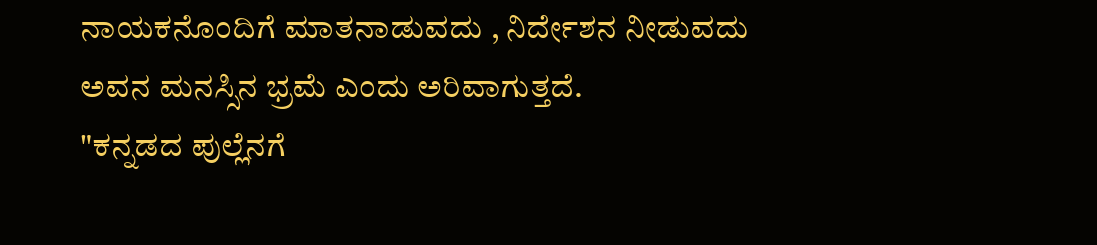ನಾಯಕನೊಂದಿಗೆ ಮಾತನಾಡುವದು , ನಿರ್ದೇಶನ ನೀಡುವದು ಅವನ ಮನಸ್ಸಿನ ಭ್ರಮೆ ಎಂದು ಅರಿವಾಗುತ್ತದೆ.
"ಕನ್ನಡದ ಪುಲ್ಲೆನಗೆ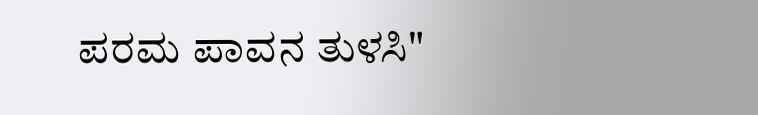ಪರಮ ಪಾವನ ತುಳಸಿ"